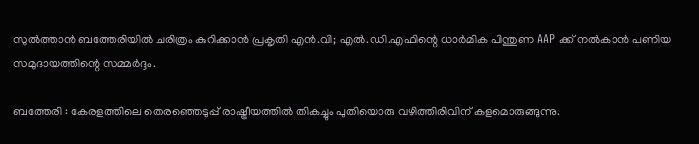സുൽത്താൻ ബത്തേരിയിൽ ചരിത്രം കുറിക്കാൻ പ്രകൃതി എൻ.വി; എൽ.ഡി.എഫിന്റെ ധാർമിക പിന്തുണ AAP ക്ക് നൽകാൻ പണിയ സമുദായത്തിന്റെ സമ്മർദ്ദം.

ബത്തേരി : കേരളത്തിലെ തെരഞ്ഞെടുപ്പ് രാഷ്ട്രീയത്തിൽ തികച്ചും പുതിയൊരു വഴിത്തിരിവിന് കളമൊരുങ്ങുന്നു.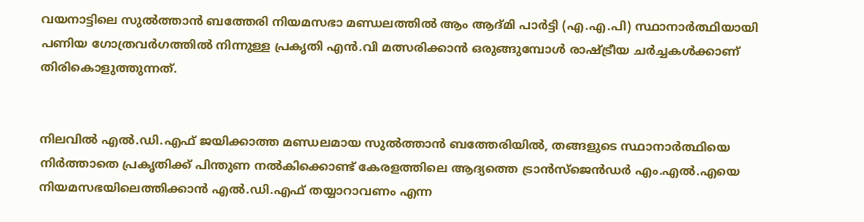വയനാട്ടിലെ സുൽത്താൻ ബത്തേരി നിയമസഭാ മണ്ഡലത്തിൽ ആം ആദ്മി പാർട്ടി (എ.എ.പി) സ്ഥാനാർത്ഥിയായി പണിയ ഗോത്രവർഗത്തിൽ നിന്നുള്ള പ്രകൃതി എൻ.വി മത്സരിക്കാൻ ഒരുങ്ങുമ്പോൾ രാഷ്ട്രീയ ചർച്ചകൾക്കാണ് തിരികൊളുത്തുന്നത്.


നിലവിൽ എൽ.ഡി.എഫ് ജയിക്കാത്ത മണ്ഡലമായ സുൽത്താൻ ബത്തേരിയിൽ, തങ്ങളുടെ സ്ഥാനാർത്ഥിയെ നിർത്താതെ പ്രകൃതിക്ക് പിന്തുണ നൽകിക്കൊണ്ട് കേരളത്തിലെ ആദ്യത്തെ ട്രാൻസ്‌ജെൻഡർ എം.എൽ.എയെ നിയമസഭയിലെത്തിക്കാൻ എൽ.ഡി.എഫ് തയ്യാറാവണം എന്ന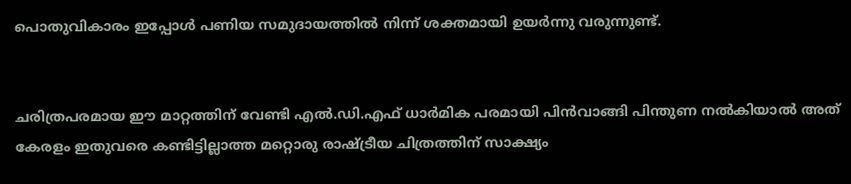പൊതുവികാരം ഇപ്പോൾ പണിയ സമുദായത്തിൽ നിന്ന് ശക്തമായി ഉയർന്നു വരുന്നുണ്ട്.


ചരിത്രപരമായ ഈ മാറ്റത്തിന് വേണ്ടി എൽ.ഡി.എഫ് ധാർമിക പരമായി പിൻവാങ്ങി പിന്തുണ നൽകിയാൽ അത് കേരളം ഇതുവരെ കണ്ടിട്ടില്ലാത്ത മറ്റൊരു രാഷ്ട്രീയ ചിത്രത്തിന് സാക്ഷ്യം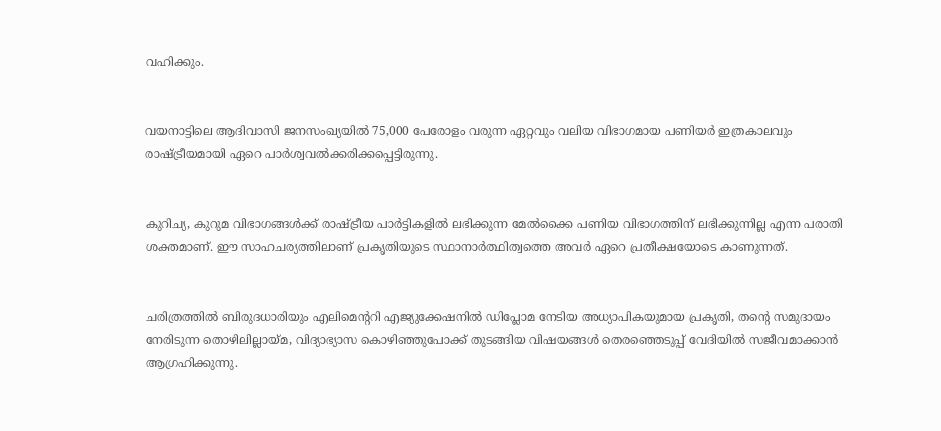വഹിക്കും.


വയനാട്ടിലെ ആദിവാസി ജനസംഖ്യയിൽ 75,000 പേരോളം വരുന്ന ഏറ്റവും വലിയ വിഭാഗമായ പണിയർ ഇത്രകാലവും രാഷ്ട്രീയമായി ഏറെ പാർശ്വവൽക്കരിക്കപ്പെട്ടിരുന്നു.


കുറിച്യ, കുറുമ വിഭാഗങ്ങൾക്ക് രാഷ്ട്രീയ പാർട്ടികളിൽ ലഭിക്കുന്ന മേൽക്കൈ പണിയ വിഭാഗത്തിന് ലഭിക്കുന്നില്ല എന്ന പരാതി ശക്തമാണ്. ഈ സാഹചര്യത്തിലാണ് പ്രകൃതിയുടെ സ്ഥാനാർത്ഥിത്വത്തെ അവർ ഏറെ പ്രതീക്ഷയോടെ കാണുന്നത്.


ചരിത്രത്തിൽ ബിരുദധാരിയും എലിമെന്ററി എജ്യുക്കേഷനിൽ ഡിപ്ലോമ നേടിയ അധ്യാപികയുമായ പ്രകൃതി, തന്റെ സമുദായം നേരിടുന്ന തൊഴിലില്ലായ്മ, വിദ്യാഭ്യാസ കൊഴിഞ്ഞുപോക്ക് തുടങ്ങിയ വിഷയങ്ങൾ തെരഞ്ഞെടുപ്പ് വേദിയിൽ സജീവമാക്കാൻ ആഗ്രഹിക്കുന്നു.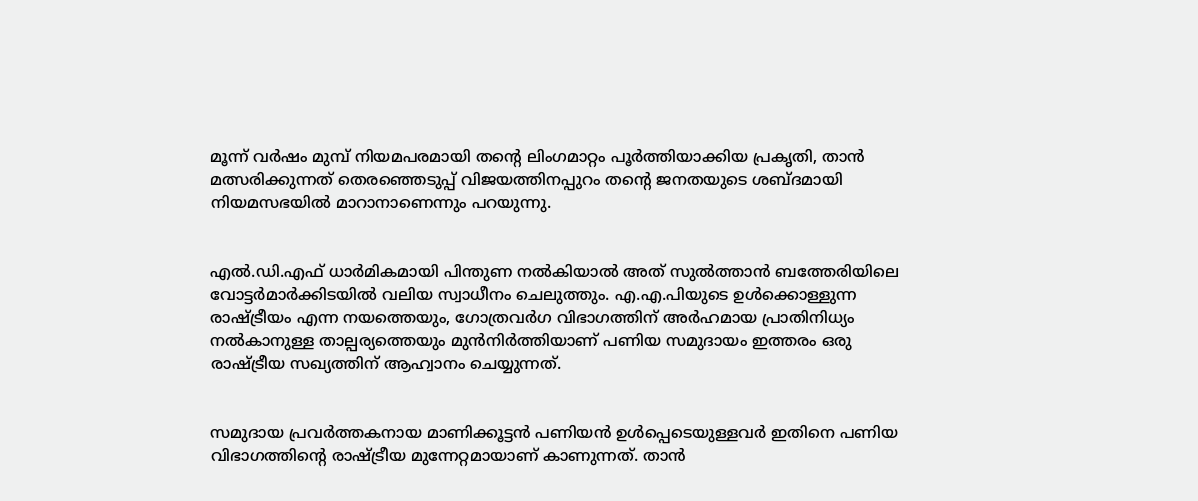മൂന്ന് വർഷം മുമ്പ് നിയമപരമായി തന്റെ ലിംഗമാറ്റം പൂർത്തിയാക്കിയ പ്രകൃതി, താൻ മത്സരിക്കുന്നത് തെരഞ്ഞെടുപ്പ് വിജയത്തിനപ്പുറം തന്റെ ജനതയുടെ ശബ്ദമായി നിയമസഭയിൽ മാറാനാണെന്നും പറയുന്നു.


എൽ.ഡി.എഫ് ധാർമികമായി പിന്തുണ നൽകിയാൽ അത് സുൽത്താൻ ബത്തേരിയിലെ വോട്ടർമാർക്കിടയിൽ വലിയ സ്വാധീനം ചെലുത്തും. എ.എ.പിയുടെ ഉൾക്കൊള്ളുന്ന രാഷ്ട്രീയം എന്ന നയത്തെയും, ഗോത്രവർഗ വിഭാഗത്തിന് അർഹമായ പ്രാതിനിധ്യം നൽകാനുള്ള താല്പര്യത്തെയും മുൻനിർത്തിയാണ് പണിയ സമുദായം ഇത്തരം ഒരു രാഷ്ട്രീയ സഖ്യത്തിന് ആഹ്വാനം ചെയ്യുന്നത്.


സമുദായ പ്രവർത്തകനായ മാണിക്കൂട്ടൻ പണിയൻ ഉൾപ്പെടെയുള്ളവർ ഇതിനെ പണിയ വിഭാഗത്തിന്റെ രാഷ്ട്രീയ മുന്നേറ്റമായാണ് കാണുന്നത്. താൻ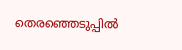തെരഞ്ഞെടുപ്പിൽ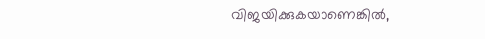വിജയിക്കുകയാണെങ്കിൽ,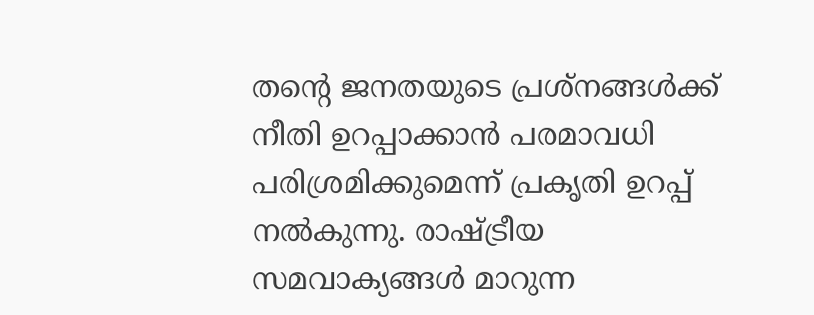തന്റെ ജനതയുടെ പ്രശ്നങ്ങൾക്ക് നീതി ഉറപ്പാക്കാൻ പരമാവധി പരിശ്രമിക്കുമെന്ന് പ്രകൃതി ഉറപ്പ് നൽകുന്നു. രാഷ്ട്രീയ സമവാക്യങ്ങൾ മാറുന്ന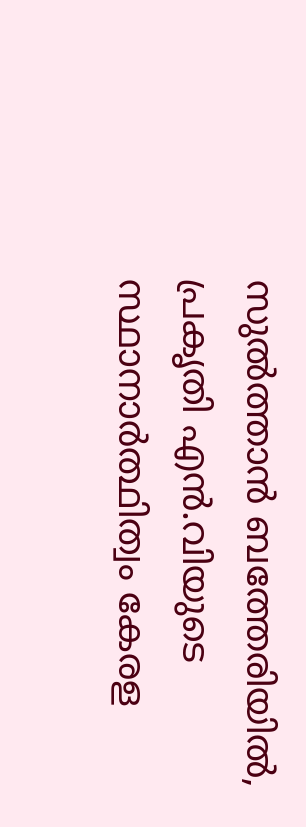സുൽത്താൻ ബത്തേരിയിൽ, പ്രകൃതി എൻ.വിയുടെ സ്ഥാനാർത്ഥിത്വം കേരള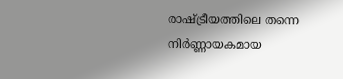രാഷ്ട്രീയത്തിലെ തന്നെ നിർണ്ണായകമായ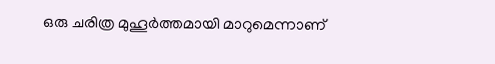ഒരു ചരിത്ര മുഹൂർത്തമായി മാറുമെന്നാണ്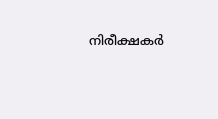നിരീക്ഷകർ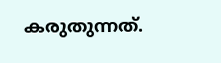കരുതുന്നത്.